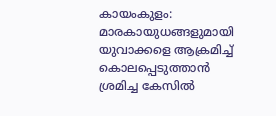കായംകുളം: മാരകായുധങ്ങളുമായി യുവാക്കളെ ആക്രമിച്ച് കൊലപ്പെടുത്താൻ ശ്രമിച്ച കേസിൽ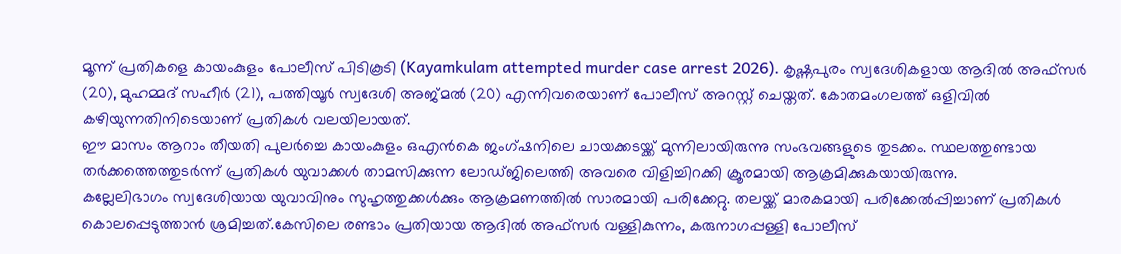മൂന്ന് പ്രതികളെ കായംകുളം പോലീസ് പിടികൂടി (Kayamkulam attempted murder case arrest 2026). കൃഷ്ണപുരം സ്വദേശികളായ ആദിൽ അഫ്സർ (20), മുഹമ്മദ് സഹീർ (21), പത്തിയൂർ സ്വദേശി അജ്മൽ (20) എന്നിവരെയാണ് പോലീസ് അറസ്റ്റ് ചെയ്തത്. കോതമംഗലത്ത് ഒളിവിൽ കഴിയുന്നതിനിടെയാണ് പ്രതികൾ വലയിലായത്.
ഈ മാസം ആറാം തീയതി പുലർച്ചെ കായംകുളം ഒഎൻകെ ജംഗ്ഷനിലെ ചായക്കടയ്ക്ക് മുന്നിലായിരുന്നു സംഭവങ്ങളുടെ തുടക്കം. സ്ഥലത്തുണ്ടായ തർക്കത്തെത്തുടർന്ന് പ്രതികൾ യുവാക്കൾ താമസിക്കുന്ന ലോഡ്ജിലെത്തി അവരെ വിളിച്ചിറക്കി ക്രൂരമായി ആക്രമിക്കുകയായിരുന്നു.
കല്ലേലിഭാഗം സ്വദേശിയായ യുവാവിനും സുഹൃത്തുക്കൾക്കും ആക്രമണത്തിൽ സാരമായി പരിക്കേറ്റു. തലയ്ക്ക് മാരകമായി പരിക്കേൽപ്പിച്ചാണ് പ്രതികൾ കൊലപ്പെടുത്താൻ ശ്രമിച്ചത്.കേസിലെ രണ്ടാം പ്രതിയായ ആദിൽ അഫ്സർ വള്ളികുന്നം, കരുനാഗപ്പള്ളി പോലീസ്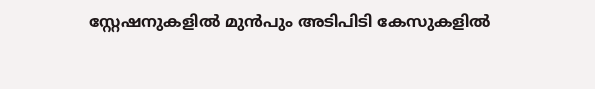സ്റ്റേഷനുകളിൽ മുൻപും അടിപിടി കേസുകളിൽ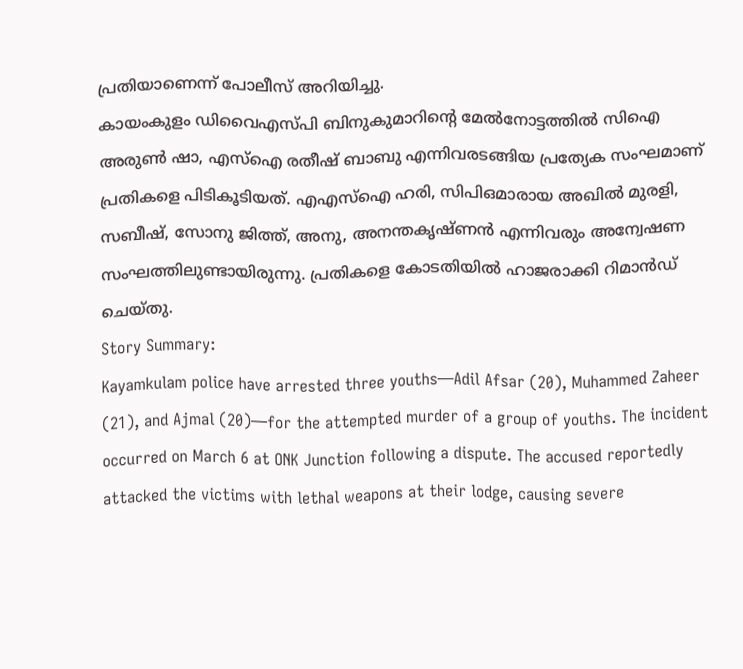പ്രതിയാണെന്ന് പോലീസ് അറിയിച്ചു.
കായംകുളം ഡിവൈഎസ്പി ബിനുകുമാറിന്റെ മേൽനോട്ടത്തിൽ സിഐ അരുൺ ഷാ, എസ്ഐ രതീഷ് ബാബു എന്നിവരടങ്ങിയ പ്രത്യേക സംഘമാണ് പ്രതികളെ പിടികൂടിയത്. എഎസ്ഐ ഹരി, സിപിഒമാരായ അഖിൽ മുരളി, സബീഷ്, സോനു ജിത്ത്, അനു, അനന്തകൃഷ്ണൻ എന്നിവരും അന്വേഷണ സംഘത്തിലുണ്ടായിരുന്നു. പ്രതികളെ കോടതിയിൽ ഹാജരാക്കി റിമാൻഡ് ചെയ്തു.
Story Summary:
Kayamkulam police have arrested three youths—Adil Afsar (20), Muhammed Zaheer (21), and Ajmal (20)—for the attempted murder of a group of youths. The incident occurred on March 6 at ONK Junction following a dispute. The accused reportedly attacked the victims with lethal weapons at their lodge, causing severe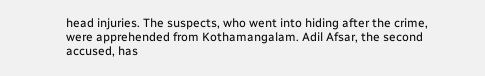head injuries. The suspects, who went into hiding after the crime, were apprehended from Kothamangalam. Adil Afsar, the second accused, has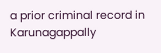a prior criminal record in Karunagappally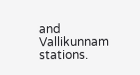and Vallikunnam stations.